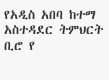የአዲስ አበባ ከተማ አስተዳደር ትምህርት ቢሮ የ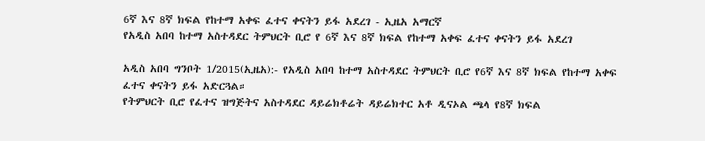6ኛ እና 8ኛ ክፍል የከተማ አቀፍ ፈተና ቀናትን ይፋ አደረገ - ኢዜአ አማርኛ
የአዲስ አበባ ከተማ አስተዳደር ትምህርት ቢሮ የ 6ኛ እና 8ኛ ክፍል የከተማ አቀፍ ፈተና ቀናትን ይፋ አደረገ

አዲስ አበባ ግንቦት 1/2015(ኢዜአ):- የአዲስ አበባ ከተማ አስተዳደር ትምህርት ቢሮ የ6ኛ እና 8ኛ ክፍል የከተማ አቀፍ ፈተና ቀናትን ይፋ አድርጓል።
የትምህርት ቢሮ የፈተና ዝግጅትና አስተዳደር ዳይሬክቶሬት ዳይሬክተር አቶ ዲናኦል ጫላ የ8ኛ ክፍል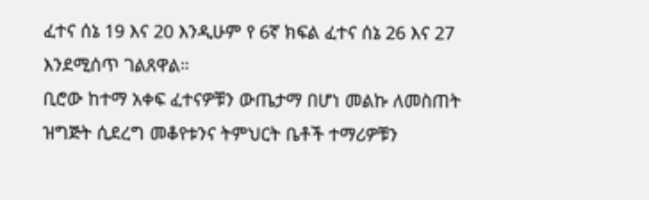ፈተና ሰኔ 19 እና 20 እንዲሁም የ 6ኛ ክፍል ፈተና ሰኔ 26 እና 27 እንደሚሰጥ ገልጸዋል።
ቢሮው ከተማ አቀፍ ፈተናዎቹን ውጤታማ በሆነ መልኩ ለመስጠት ዝግጅት ሲደረግ መቆየቱንና ትምህርት ቤቶች ተማሪዎቹን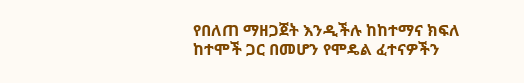የበለጠ ማዘጋጀት እንዲችሉ ከከተማና ክፍለ ከተሞች ጋር በመሆን የሞዴል ፈተናዎችን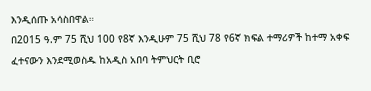እንዲሰጡ አሳስበዋል።
በ2015 ዓ.ም 75 ሺህ 100 የ8ኛ እንዲሁም 75 ሺህ 78 የ6ኛ ክፍል ተማሪዎች ከተማ አቀፍ ፈተናውን እንደሚወስዱ ከአዲስ አበባ ትምህርት ቢሮ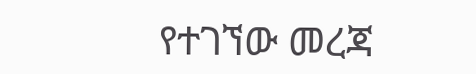የተገኘው መረጃ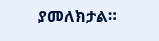ያመለክታል።